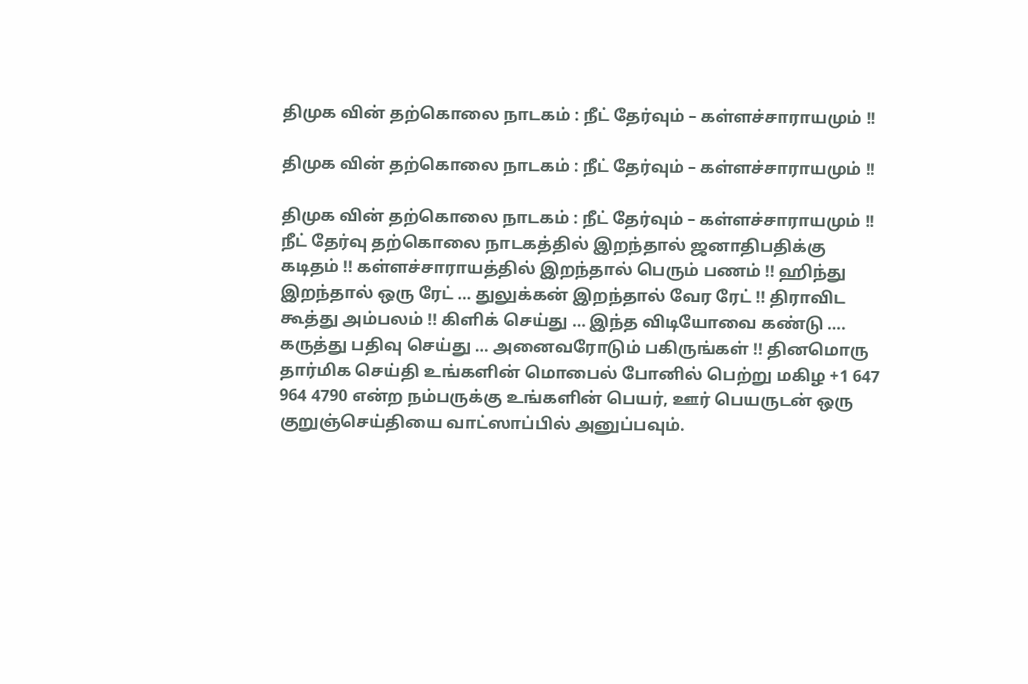திமுக வின் தற்கொலை நாடகம் : நீட் தேர்வும் – கள்ளச்சாராயமும் !!

திமுக வின் தற்கொலை நாடகம் : நீட் தேர்வும் – கள்ளச்சாராயமும் !!

திமுக வின் தற்கொலை நாடகம் : நீட் தேர்வும் – கள்ளச்சாராயமும் !! நீட் தேர்வு தற்கொலை நாடகத்தில் இறந்தால் ஜனாதிபதிக்கு கடிதம் !! கள்ளச்சாராயத்தில் இறந்தால் பெரும் பணம் !! ஹிந்து இறந்தால் ஒரு ரேட் … துலுக்கன் இறந்தால் வேர ரேட் !! திராவிட கூத்து அம்பலம் !! கிளிக் செய்து … இந்த விடியோவை கண்டு …. கருத்து பதிவு செய்து … அனைவரோடும் பகிருங்கள் !! தினமொரு தார்மிக செய்தி உங்களின் மொபைல் போனில் பெற்று மகிழ +1 647 964 4790 என்ற நம்பருக்கு உங்களின் பெயர், ஊர் பெயருடன் ஒரு குறுஞ்செய்தியை வாட்ஸாப்பில் அனுப்பவும்.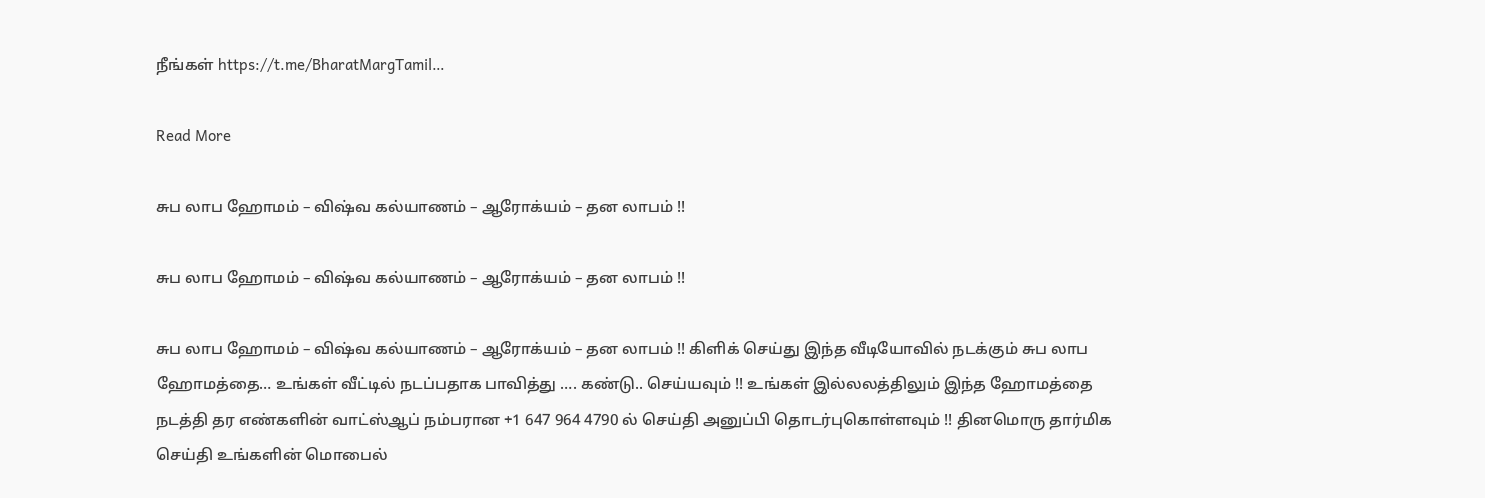நீங்கள் https://t.me/BharatMargTamil…

Read More

சுப லாப ஹோமம் – விஷ்வ கல்யாணம் – ஆரோக்யம் – தன லாபம் !!

சுப லாப ஹோமம் – விஷ்வ கல்யாணம் – ஆரோக்யம் – தன லாபம் !!

சுப லாப ஹோமம் – விஷ்வ கல்யாணம் – ஆரோக்யம் – தன லாபம் !! கிளிக் செய்து இந்த வீடியோவில் நடக்கும் சுப லாப ஹோமத்தை… உங்கள் வீட்டில் நடப்பதாக பாவித்து …. கண்டு.. செய்யவும் !! உங்கள் இல்லலத்திலும் இந்த ஹோமத்தை நடத்தி தர எண்களின் வாட்ஸ்ஆப் நம்பரான +1 647 964 4790 ல் செய்தி அனுப்பி தொடர்புகொள்ளவும் !! தினமொரு தார்மிக செய்தி உங்களின் மொபைல்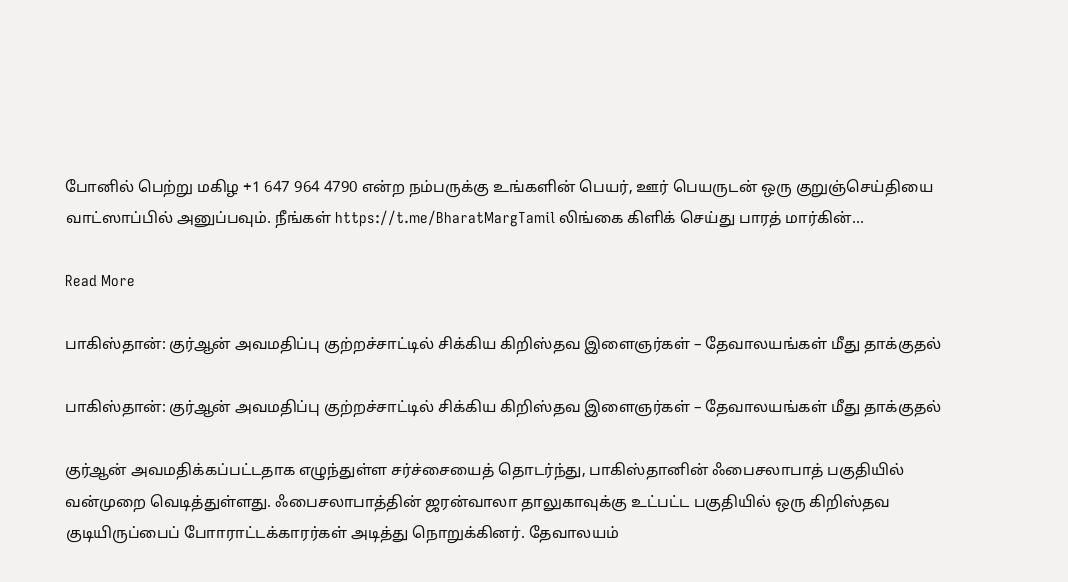போனில் பெற்று மகிழ +1 647 964 4790 என்ற நம்பருக்கு உங்களின் பெயர், ஊர் பெயருடன் ஒரு குறுஞ்செய்தியை வாட்ஸாப்பில் அனுப்பவும். நீங்கள் https://t.me/BharatMargTamil லிங்கை கிளிக் செய்து பாரத் மார்கின்…

Read More

பாகிஸ்தான்: குர்ஆன் அவமதிப்பு குற்றச்சாட்டில் சிக்கிய கிறிஸ்தவ இளைஞர்கள் – தேவாலயங்கள் மீது தாக்குதல்

பாகிஸ்தான்: குர்ஆன் அவமதிப்பு குற்றச்சாட்டில் சிக்கிய கிறிஸ்தவ இளைஞர்கள் – தேவாலயங்கள் மீது தாக்குதல்

குர்ஆன் அவமதிக்கப்பட்டதாக எழுந்துள்ள சர்ச்சையைத் தொடர்ந்து, பாகிஸ்தானின் ஃபைசலாபாத் பகுதியில் வன்முறை வெடித்துள்ளது. ஃபைசலாபாத்தின் ஜரன்வாலா தாலுகாவுக்கு உட்பட்ட பகுதியில் ஒரு கிறிஸ்தவ குடியிருப்பைப் போாராட்டக்காரர்கள் அடித்து நொறுக்கினர். தேவாலயம்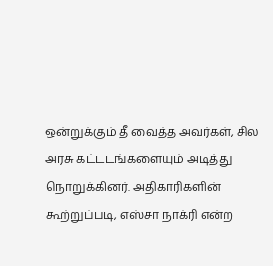ஒன்றுக்கும் தீ வைத்த அவர்கள், சில அரசு கட்டடங்களையும் அடித்து நொறுக்கினர். அதிகாரிகளின் கூற்றுப்படி, எஸ்சா நாக்ரி என்ற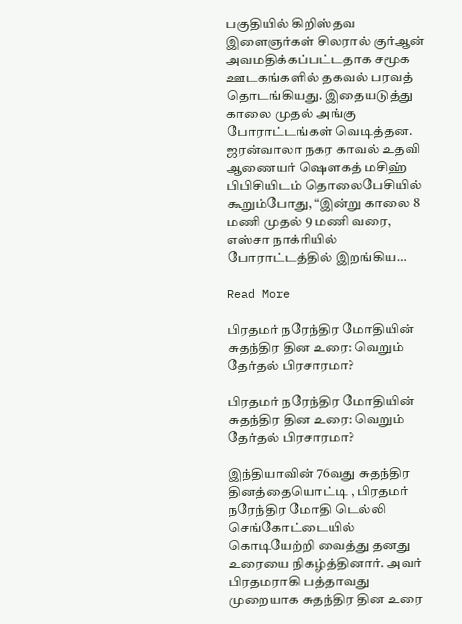பகுதியில் கிறிஸ்தவ இளைஞர்கள் சிலரால் குர்ஆன் அவமதிக்கப்பட்டதாக சமூக ஊடகங்களில் தகவல் பரவத் தொடங்கியது. இதையடுத்து காலை முதல் அங்கு போராட்டங்கள் வெடித்தன. ஜரன்வாலா நகர காவல் உதவி ஆணையர் ஷெளகத் மசிஹ் பிபிசியிடம் தொலைபேசியில் கூறும்போது, “இன்று காலை 8 மணி முதல் 9 மணி வரை, எஸ்சா நாக்ரியில் போராட்டத்தில் இறங்கிய…

Read More

பிரதமர் நரேந்திர மோதியின் சுதந்திர தின உரை: வெறும் தேர்தல் பிரசாரமா?

பிரதமர் நரேந்திர மோதியின் சுதந்திர தின உரை: வெறும் தேர்தல் பிரசாரமா?

இந்தியாவின் 76வது சுதந்திர தினத்தையொட்டி , பிரதமர் நரேந்திர மோதி டெல்லி செங்கோட்டையில் கொடியேற்றி வைத்து தனது உரையை நிகழ்த்தினார். அவர் பிரதமராகி பத்தாவது முறையாக சுதந்திர தின உரை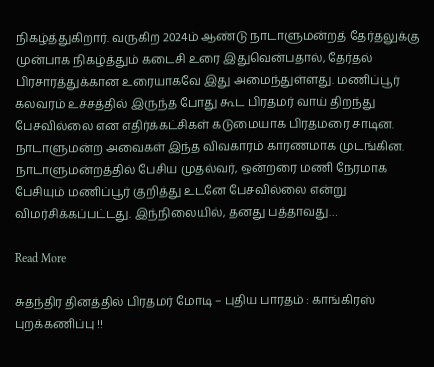நிகழ்த்துகிறார். வருகிற 2024ம் ஆண்டு நாடாளுமன்றத் தேர்தலுக்கு முன்பாக நிகழ்த்தும் கடைசி உரை இதுவென்பதால், தேர்தல் பிரசாரத்துக்கான உரையாகவே இது அமைந்துள்ளது. மணிப்பூர் கலவரம் உச்சத்தில் இருந்த போது கூட பிரதமர் வாய் திறந்து பேசவில்லை என எதிர்க்கட்சிகள் கடுமையாக பிரதமரை சாடின. நாடாளுமன்ற அவைகள் இந்த விவகாரம் காரணமாக முடங்கின. நாடாளுமன்றத்தில் பேசிய முதல்வர், ஒன்றரை மணி நேரமாக பேசியும் மணிப்பூர் குறித்து உடனே பேசவில்லை என்று விமர்சிக்கப்பட்டது. இந்நிலையில், தனது பத்தாவது…

Read More

சுதந்திர தினத்தில் பிரதமர் மோடி – புதிய பாரதம் : காங்கிரஸ் புறக்கணிப்பு !!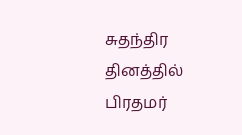சுதந்திர தினத்தில் பிரதமர்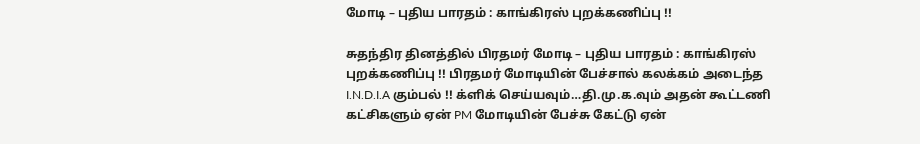மோடி – புதிய பாரதம் : காங்கிரஸ் புறக்கணிப்பு !!

சுதந்திர தினத்தில் பிரதமர் மோடி – புதிய பாரதம் : காங்கிரஸ் புறக்கணிப்பு !! பிரதமர் மோடியின் பேச்சால் கலக்கம் அடைந்த I.N.D.I.A கும்பல் !! க்ளிக் செய்யவும்…தி.மு.க.வும் அதன் கூட்டணி கட்சிகளும் ஏன் PM மோடியின் பேச்சு கேட்டு ஏன்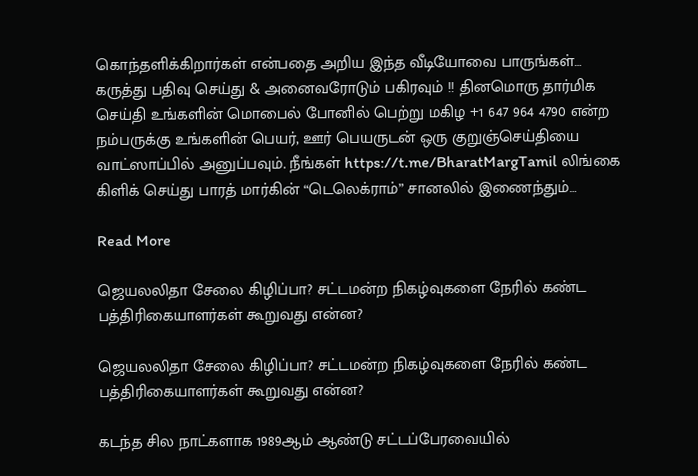கொந்தளிக்கிறார்கள் என்பதை அறிய இந்த வீடியோவை பாருங்கள்… கருத்து பதிவு செய்து & அனைவரோடும் பகிரவும் !! தினமொரு தார்மிக செய்தி உங்களின் மொபைல் போனில் பெற்று மகிழ +1 647 964 4790 என்ற நம்பருக்கு உங்களின் பெயர், ஊர் பெயருடன் ஒரு குறுஞ்செய்தியை வாட்ஸாப்பில் அனுப்பவும். நீங்கள் https://t.me/BharatMargTamil லிங்கை கிளிக் செய்து பாரத் மார்கின் “டெலெக்ராம்” சானலில் இணைந்தும்…

Read More

ஜெயலலிதா சேலை கிழிப்பா? சட்டமன்ற நிகழ்வுகளை நேரில் கண்ட பத்திரிகையாளர்கள் கூறுவது என்ன?

ஜெயலலிதா சேலை கிழிப்பா? சட்டமன்ற நிகழ்வுகளை நேரில் கண்ட பத்திரிகையாளர்கள் கூறுவது என்ன?

கடந்த சில நாட்களாக 1989ஆம் ஆண்டு சட்டப்பேரவையில்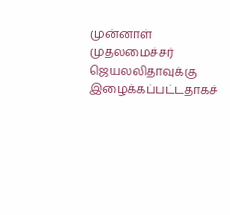முன்னாள் முதலமைச்சர் ஜெயலலிதாவுக்கு இழைக்கப்பட்டதாகச்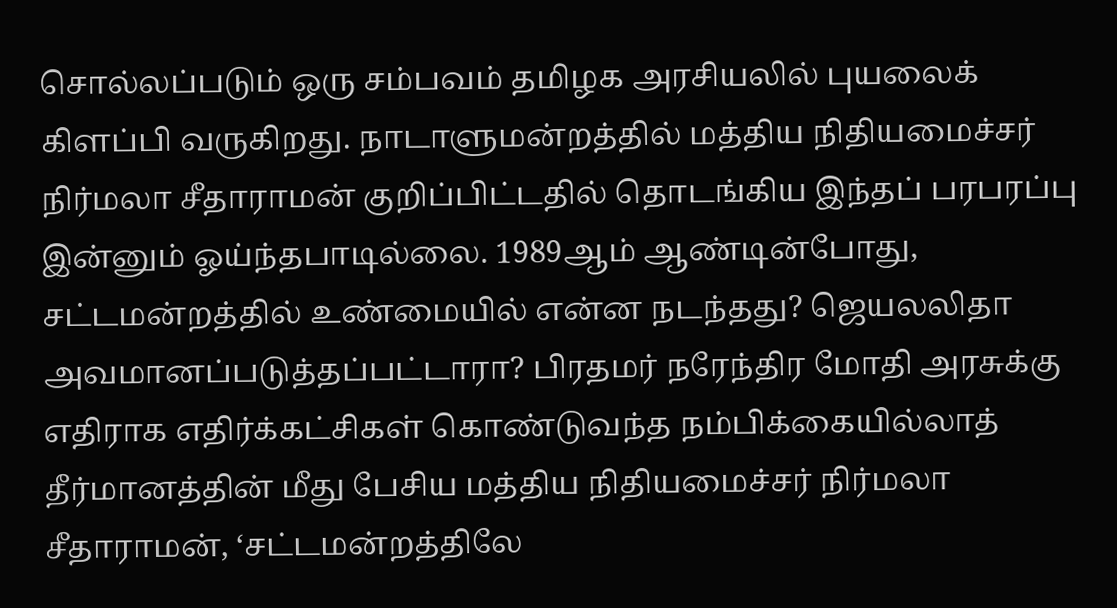சொல்லப்படும் ஒரு சம்பவம் தமிழக அரசியலில் புயலைக் கிளப்பி வருகிறது. நாடாளுமன்றத்தில் மத்திய நிதியமைச்சர் நிர்மலா சீதாராமன் குறிப்பிட்டதில் தொடங்கிய இந்தப் பரபரப்பு இன்னும் ஓய்ந்தபாடில்லை. 1989ஆம் ஆண்டின்போது, சட்டமன்றத்தில் உண்மையில் என்ன நடந்தது? ஜெயலலிதா அவமானப்படுத்தப்பட்டாரா? பிரதமர் நரேந்திர மோதி அரசுக்கு எதிராக எதிர்க்கட்சிகள் கொண்டுவந்த நம்பிக்கையில்லாத் தீர்மானத்தின் மீது பேசிய மத்திய நிதியமைச்சர் நிர்மலா சீதாராமன், ‘சட்டமன்றத்திலே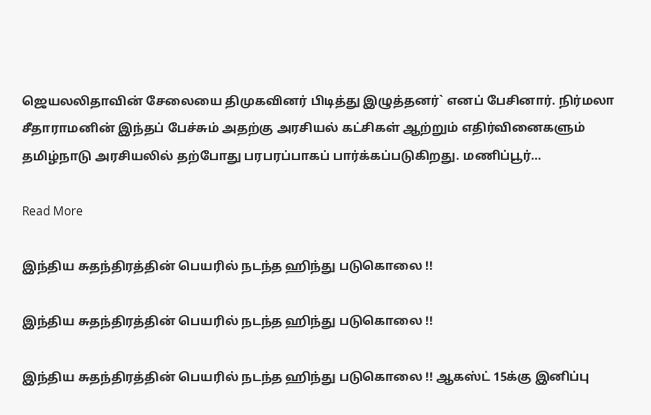ஜெயலலிதாவின் சேலையை திமுகவினர் பிடித்து இழுத்தனர்` எனப் பேசினார். நிர்மலா சீதாராமனின் இந்தப் பேச்சும் அதற்கு அரசியல் கட்சிகள் ஆற்றும் எதிர்வினைகளும் தமிழ்நாடு அரசியலில் தற்போது பரபரப்பாகப் பார்க்கப்படுகிறது. மணிப்பூர்…

Read More

இந்திய சுதந்திரத்தின் பெயரில் நடந்த ஹிந்து படுகொலை !!

இந்திய சுதந்திரத்தின் பெயரில் நடந்த ஹிந்து படுகொலை !!

இந்திய சுதந்திரத்தின் பெயரில் நடந்த ஹிந்து படுகொலை !! ஆகஸ்ட் 15க்கு இனிப்பு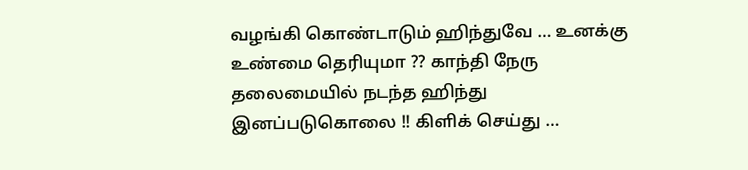வழங்கி கொண்டாடும் ஹிந்துவே … உனக்கு உண்மை தெரியுமா ?? காந்தி நேரு தலைமையில் நடந்த ஹிந்து இனப்படுகொலை !! கிளிக் செய்து …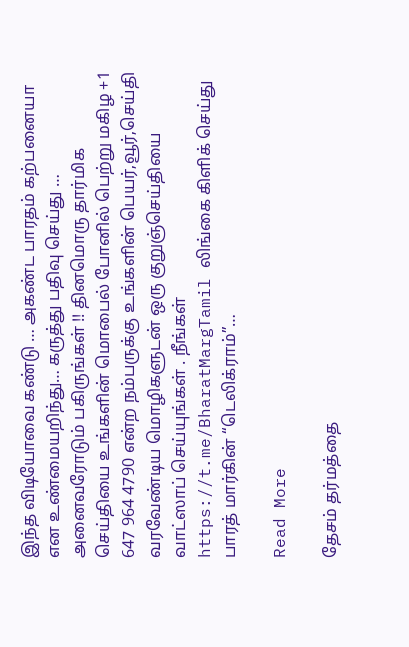இந்த விடியோவை கண்டு … அகண்ட பாரதம் கற்பனையா என உண்மையறிந்து… கருத்து பதிவு செய்து … அனைவரோடும் பகிருங்கள் !! தினமொரு தார்மிக செய்தியை உங்களின் மொபைல் போனில் பெற்று மகிழ +1 647 964 4790 என்ற நம்பருக்கு உங்களின் பெயர்,வூர்,செய்தி வரவேண்டிய மொழிகளுடன் ஒரு குறுஞ்செய்தியை வாட்ஸாப் செய்யுங்கள் . நீங்கள் https://t.me/BharatMargTamil லிங்கை கிளிக் செய்து பாரத் மார்கின் “டெலிக்ராம்”…

Read More

தேசம் தர்மத்தை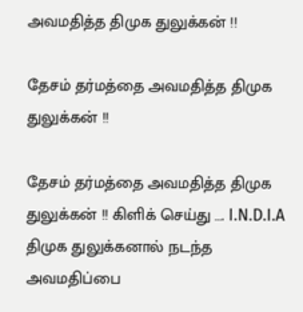அவமதித்த திமுக துலுக்கன் !!

தேசம் தர்மத்தை அவமதித்த திமுக துலுக்கன் !!

தேசம் தர்மத்தை அவமதித்த திமுக துலுக்கன் !! கிளிக் செய்து …. I.N.D.I.A திமுக துலுக்கனால் நடந்த அவமதிப்பை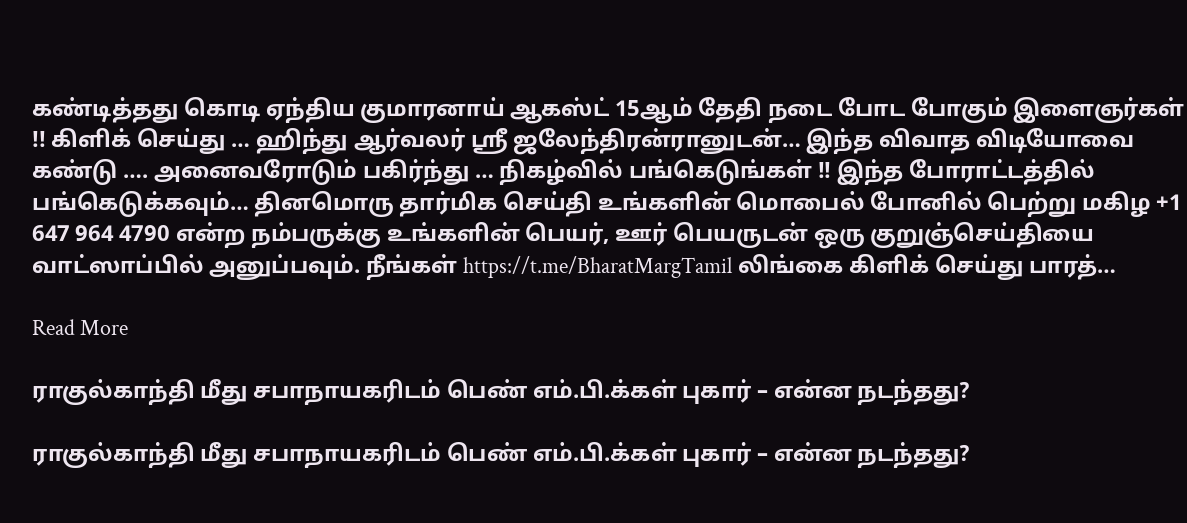கண்டித்தது கொடி ஏந்திய குமாரனாய் ஆகஸ்ட் 15ஆம் தேதி நடை போட போகும் இளைஞர்கள் !! கிளிக் செய்து … ஹிந்து ஆர்வலர் ஸ்ரீ ஜலேந்திரன்ரானுடன்… இந்த விவாத விடியோவை கண்டு …. அனைவரோடும் பகிர்ந்து … நிகழ்வில் பங்கெடுங்கள் !! இந்த போராட்டத்தில் பங்கெடுக்கவும்… தினமொரு தார்மிக செய்தி உங்களின் மொபைல் போனில் பெற்று மகிழ +1 647 964 4790 என்ற நம்பருக்கு உங்களின் பெயர், ஊர் பெயருடன் ஒரு குறுஞ்செய்தியை வாட்ஸாப்பில் அனுப்பவும். நீங்கள் https://t.me/BharatMargTamil லிங்கை கிளிக் செய்து பாரத்…

Read More

ராகுல்காந்தி மீது சபாநாயகரிடம் பெண் எம்.பி.க்கள் புகார் – என்ன நடந்தது?

ராகுல்காந்தி மீது சபாநாயகரிடம் பெண் எம்.பி.க்கள் புகார் – என்ன நடந்தது?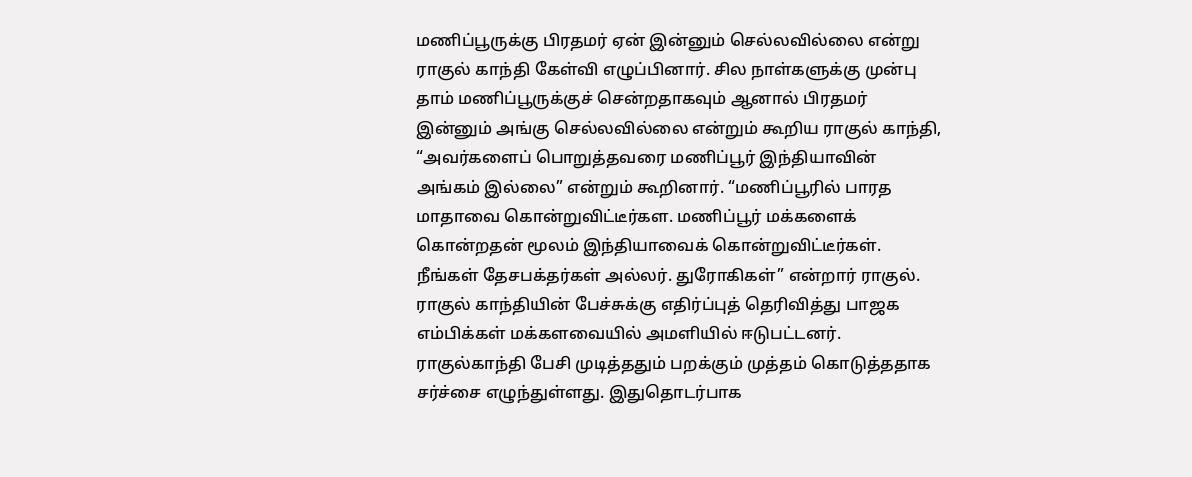மணிப்பூருக்கு பிரதமர் ஏன் இன்னும் செல்லவில்லை என்று ராகுல் காந்தி கேள்வி எழுப்பினார். சில நாள்களுக்கு முன்பு தாம் மணிப்பூருக்குச் சென்றதாகவும் ஆனால் பிரதமர் இன்னும் அங்கு செல்லவில்லை என்றும் கூறிய ராகுல் காந்தி, “அவர்களைப் பொறுத்தவரை மணிப்பூர் இந்தியாவின் அங்கம் இல்லை” என்றும் கூறினார். “மணிப்பூரில் பாரத மாதாவை கொன்றுவிட்டீர்கள. மணிப்பூர் மக்களைக் கொன்றதன் மூலம் இந்தியாவைக் கொன்றுவிட்டீர்கள். நீங்கள் தேசபக்தர்கள் அல்லர். துரோகிகள்” என்றார் ராகுல். ராகுல் காந்தியின் பேச்சுக்கு எதிர்ப்புத் தெரிவித்து பாஜக எம்பிக்கள் மக்களவையில் அமளியில் ஈடுபட்டனர். ராகுல்காந்தி பேசி முடித்ததும் பறக்கும் முத்தம் கொடுத்ததாக சர்ச்சை எழுந்துள்ளது. இதுதொடர்பாக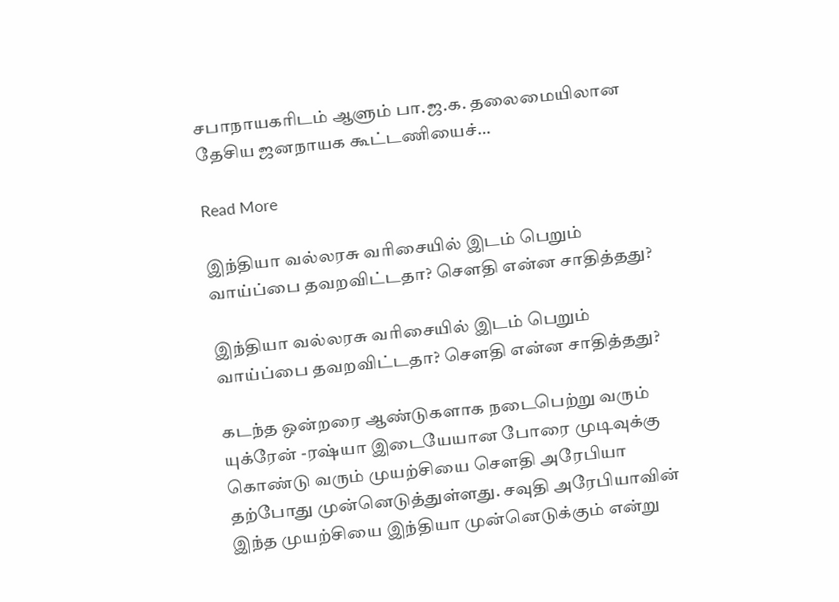சபாநாயகரிடம் ஆளும் பா.ஜ.க. தலைமையிலான தேசிய ஜனநாயக கூட்டணியைச்…

Read More

இந்தியா வல்லரசு வரிசையில் இடம் பெறும் வாய்ப்பை தவறவிட்டதா? சௌதி என்ன சாதித்தது?

இந்தியா வல்லரசு வரிசையில் இடம் பெறும் வாய்ப்பை தவறவிட்டதா? சௌதி என்ன சாதித்தது?

கடந்த ஒன்றரை ஆண்டுகளாக நடைபெற்று வரும் யுக்ரேன் -ரஷ்யா இடையேயான போரை முடிவுக்கு கொண்டு வரும் முயற்சியை சௌதி அரேபியா தற்போது முன்னெடுத்துள்ளது. சவுதி அரேபியாவின் இந்த முயற்சியை இந்தியா முன்னெடுக்கும் என்று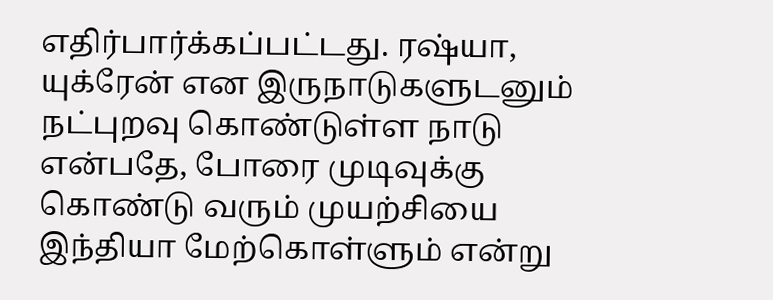எதிர்பார்க்கப்பட்டது. ரஷ்யா, யுக்ரேன் என இருநாடுகளுடனும் நட்புறவு கொண்டுள்ள நாடு என்பதே, போரை முடிவுக்கு கொண்டு வரும் முயற்சியை இந்தியா மேற்கொள்ளும் என்று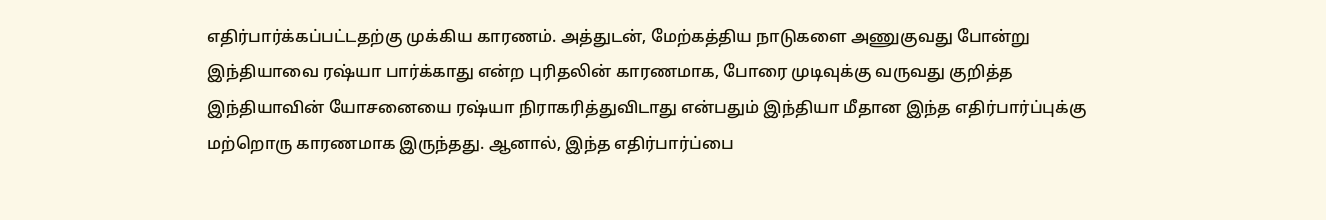எதிர்பார்க்கப்பட்டதற்கு முக்கிய காரணம். அத்துடன், மேற்கத்திய நாடுகளை அணுகுவது போன்று இந்தியாவை ரஷ்யா பார்க்காது என்ற புரிதலின் காரணமாக, போரை முடிவுக்கு வருவது குறித்த இந்தியாவின் யோசனையை ரஷ்யா நிராகரித்துவிடாது என்பதும் இந்தியா மீதான இந்த எதிர்பார்ப்புக்கு மற்றொரு காரணமாக இருந்தது. ஆனால், இந்த எதிர்பார்ப்பை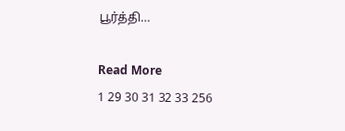பூர்த்தி…

Read More
1 29 30 31 32 33 256